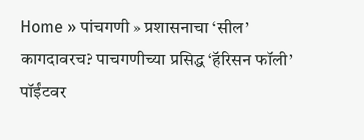Home » पांचगणी » प्रशासनाचा ‘सील’ कागदावरच? पाचगणीच्या प्रसिद्ध ‘हॅरिसन फॉली’ पॉईंटवर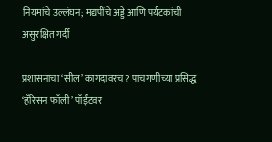नियमांचे उल्लंघन; मद्यपींचे अड्डे आणि पर्यटकांची असुरक्षित गर्दी

प्रशासनाचा ‘सील’ कागदावरच? पाचगणीच्या प्रसिद्ध ‘हॅरिसन फॉली’ पॉईंटवर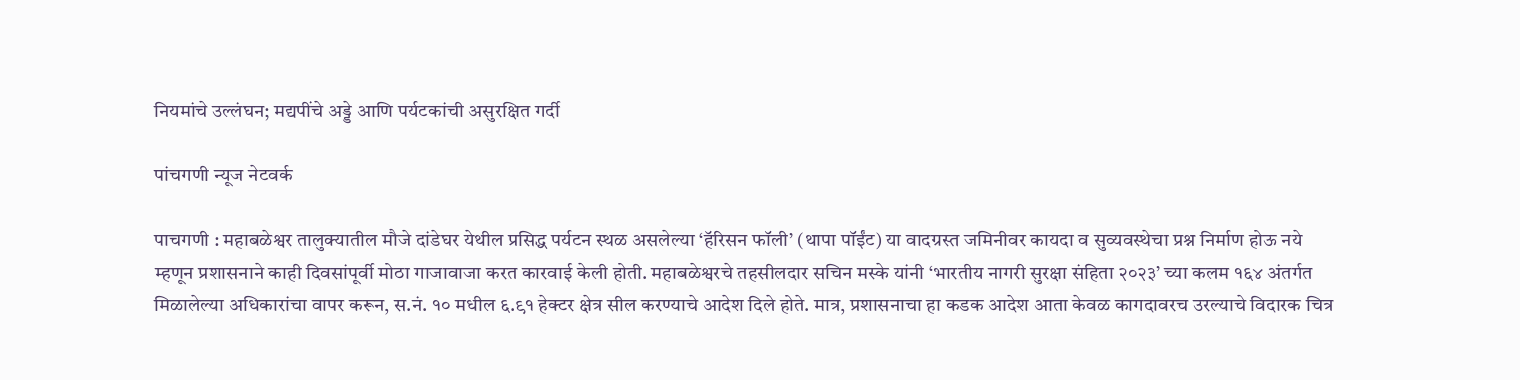नियमांचे उल्लंघन; मद्यपींचे अड्डे आणि पर्यटकांची असुरक्षित गर्दी

पांचगणी न्यूज नेटवर्क

पाचगणी : महाबळेश्वर तालुक्यातील मौजे दांडेघर येथील प्रसिद्ध पर्यटन स्थळ असलेल्या ‘हॅरिसन फॉली’ (थापा पॉईंट) या वादग्रस्त जमिनीवर कायदा व सुव्यवस्थेचा प्रश्न निर्माण होऊ नये म्हणून प्रशासनाने काही दिवसांपूर्वी मोठा गाजावाजा करत कारवाई केली होती. महाबळेश्वरचे तहसीलदार सचिन मस्के यांनी ‘भारतीय नागरी सुरक्षा संहिता २०२३’ च्या कलम १६४ अंतर्गत मिळालेल्या अधिकारांचा वापर करून, स.नं. १० मधील ६.९१ हेक्टर क्षेत्र सील करण्याचे आदेश दिले होते. मात्र, प्रशासनाचा हा कडक आदेश आता केवळ कागदावरच उरल्याचे विदारक चित्र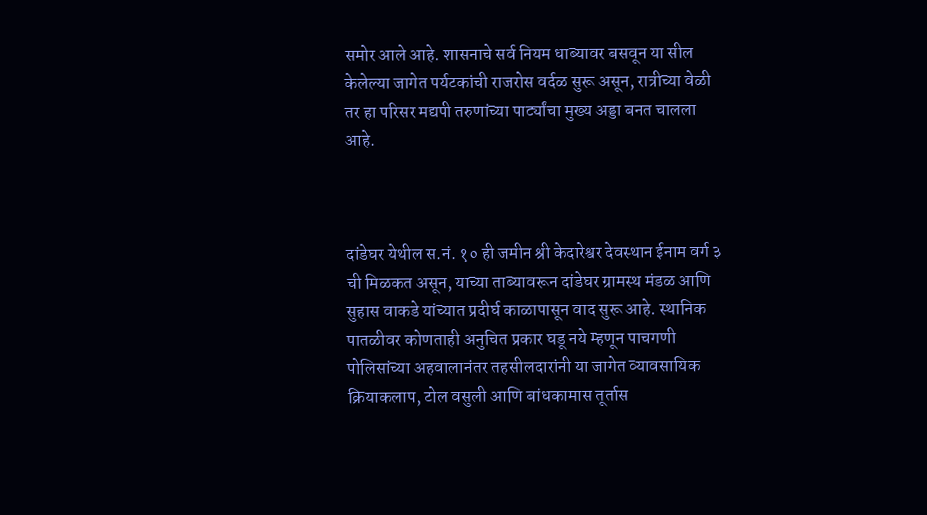समोर आले आहे. शासनाचे सर्व नियम धाब्यावर बसवून या सील केलेल्या जागेत पर्यटकांची राजरोस वर्दळ सुरू असून, रात्रीच्या वेळी तर हा परिसर मद्यपी तरुणांच्या पार्ट्यांचा मुख्य अड्डा बनत चालला आहे.



दांडेघर येथील स.नं. १० ही जमीन श्री केदारेश्वर देवस्थान ईनाम वर्ग ३ ची मिळकत असून, याच्या ताब्यावरून दांडेघर ग्रामस्थ मंडळ आणि सुहास वाकडे यांच्यात प्रदीर्घ काळापासून वाद सुरू आहे. स्थानिक पातळीवर कोणताही अनुचित प्रकार घडू नये म्हणून पाचगणी पोलिसांच्या अहवालानंतर तहसीलदारांनी या जागेत व्यावसायिक क्रियाकलाप, टोल वसुली आणि बांधकामास तूर्तास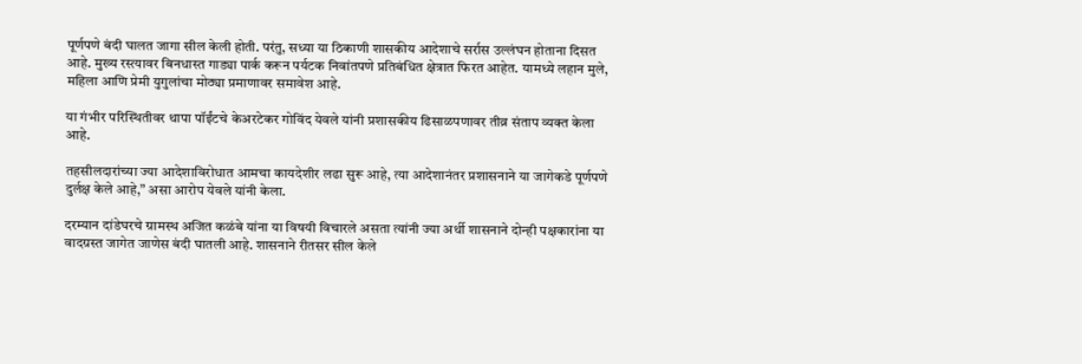पूर्णपणे बंदी घालत जागा सील केली होती. परंतु, सध्या या ठिकाणी शासकीय आदेशाचे सर्रास उल्लंघन होताना दिसत आहे. मुख्य रस्त्यावर बिनधास्त गाड्या पार्क करून पर्यटक निवांतपणे प्रतिबंधित क्षेत्रात फिरत आहेत. यामध्ये लहान मुले, महिला आणि प्रेमी युगुलांचा मोठ्या प्रमाणावर समावेश आहे.

या गंभीर परिस्थितीवर थापा पॉईंटचे केअरटेकर गोविंद येवले यांनी प्रशासकीय ढिसाळपणावर तीव्र संताप व्यक्त केला आहे.

तहसीलदारांच्या ज्या आदेशाविरोधात आमचा कायदेशीर लढा सुरू आहे, त्या आदेशानंतर प्रशासनाने या जागेकडे पूर्णपणे दुर्लक्ष केले आहे,” असा आरोप येवले यांनी केला.

दरम्यान दांडेघरचे ग्रामस्थ अजित कळंबे यांना या विषयी विचारले असता त्यांनी ज्या अर्थी शासनाने दोन्ही पक्षकारांना या वादग्रस्त जागेत जाणेस बंदी घातली आहे. शासनाने रीतसर सील केले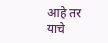आहे तर याचे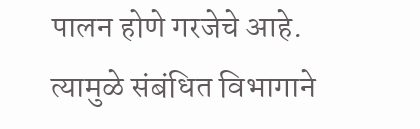पालन होणे गरजेचे आहे. त्यामुळे संबंधित विभागाने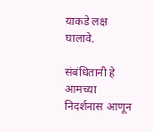याकडे लक्ष घालावे.

संबंधितानी हे आमच्या निदर्शनास आणून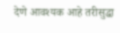देणे आवश्यक आहे तरीसुद्धा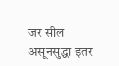जर सील असूनसुद्धा इतर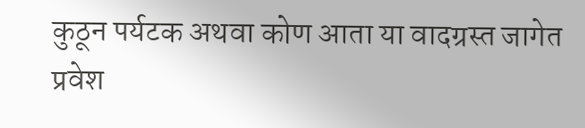कुठून पर्यटक अथवा कोण आता या वादग्रस्त जागेत प्रवेश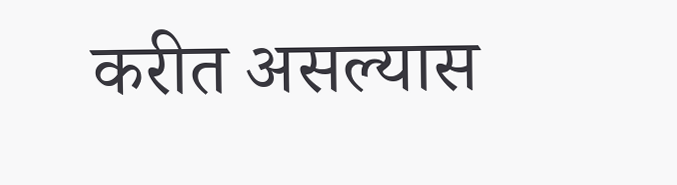करीत असल्यास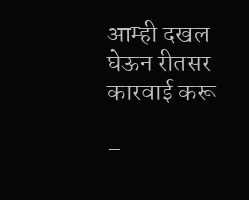आम्ही दखल घेऊन रीतसर कारवाई करू

–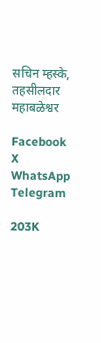सचिन म्हस्के, तहसीलदार महाबळेश्वर

Facebook
X
WhatsApp
Telegram

203K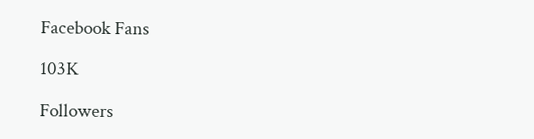Facebook Fans

103K

Followers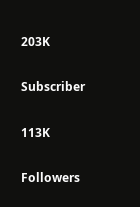203K

Subscriber

113K

Followers